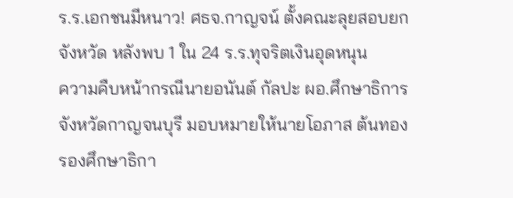ร.ร.เอกชนมีหนาว! ศธจ.กาญจน์ ตั้งคณะลุยสอบยกจังหวัด หลังพบ 1 ใน 24 ร.ร.ทุจริตเงินอุดหนุน
ความคืบหน้ากรณีนายอนันต์ กัลปะ ผอ.ศึกษาธิการจังหวัดกาญจนบุรี มอบหมายให้นายโอภาส ต้นทอง รองศึกษาธิกา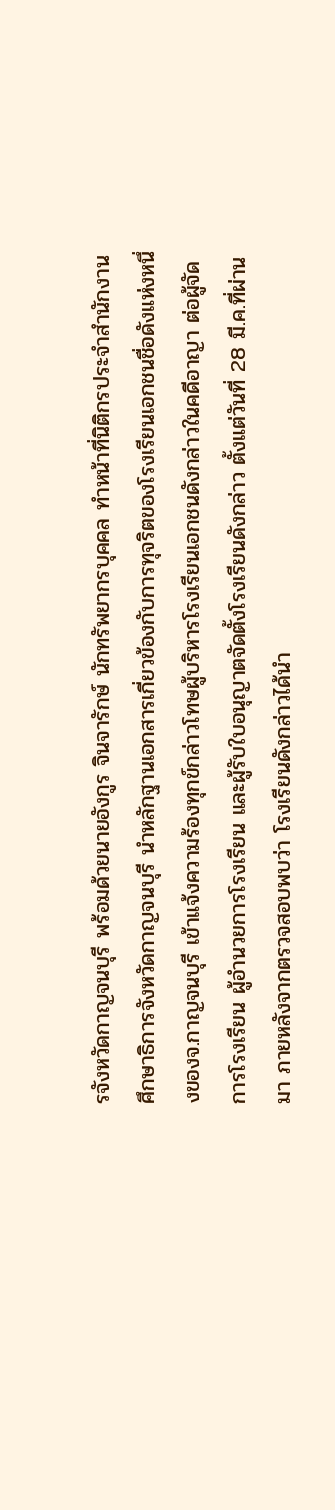รจังหวัดกาญจนบุรี พร้อมด้วยนายอังกูร จินจารักษ์ นักทรัพยากรบุคคล ทำหน้าที่นิติกรประจำสำนักงานศึกษาธิการจังหวัดกาญจนบุรี นำหลักฐานเอกสารเกี่ยวข้องกับการทุจริตของโรงเรียนเอกชนชื่อดังแห่งหนึ่งของจ.กาญจนบุรี เข้าแจ้งความร้องทุกข์กล่าวโทษผู้บริหารโรงเรียนเอกชนดังกล่าวในคดีอาญา ต่อผู้จัดการโรงเรียน ผู้อำนวยการโรงเรียน และผู้รับใบอนุญาตจัดตั้งโรงเรียนดังกล่าว ตั้งแต่วันที่ 28 มี.ค.ที่ผ่านมา ภายหลังจากตรวจสอบพบว่า โรงเรียนดังกล่าวได้นำ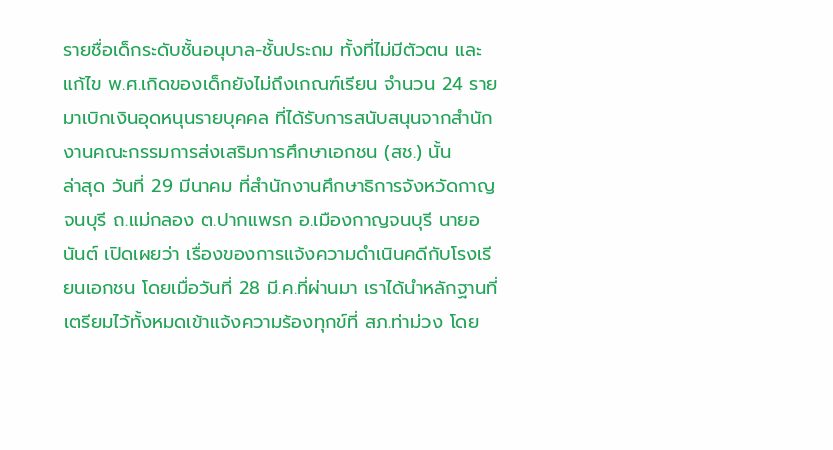รายชื่อเด็กระดับชั้นอนุบาล-ชั้นประถม ทั้งที่ไม่มีตัวตน และแก้ไข พ.ศ.เกิดของเด็กยังไม่ถึงเกณฑ์เรียน จำนวน 24 ราย มาเบิกเงินอุดหนุนรายบุคคล ที่ได้รับการสนับสนุนจากสำนักงานคณะกรรมการส่งเสริมการศึกษาเอกชน (สช.) นั้น
ล่าสุด วันที่ 29 มีนาคม ที่สำนักงานศึกษาธิการจังหวัดกาญจนบุรี ถ.แม่กลอง ต.ปากแพรก อ.เมืองกาญจนบุรี นายอนันต์ เปิดเผยว่า เรื่องของการแจ้งความดำเนินคดีกับโรงเรียนเอกชน โดยเมื่อวันที่ 28 มี.ค.ที่ผ่านมา เราได้นำหลักฐานที่เตรียมไว้ทั้งหมดเข้าแจ้งความร้องทุกข์ที่ สภ.ท่าม่วง โดย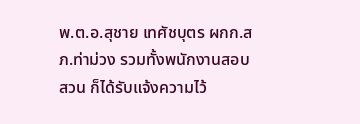พ.ต.อ.สุชาย เทศัชบุตร ผกก.สภ.ท่าม่วง รวมทั้งพนักงานสอบสวน ก็ได้รับแจ้งความไว้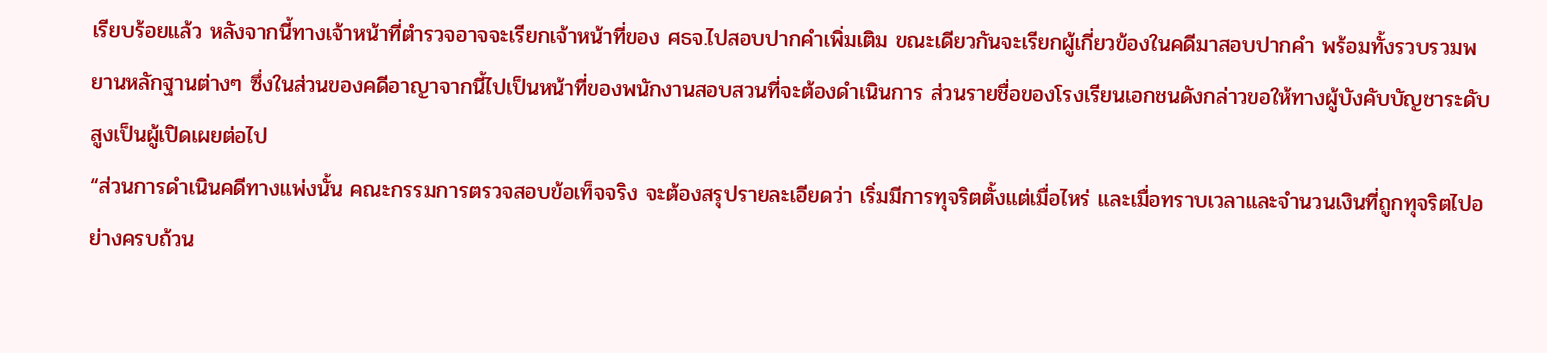เรียบร้อยแล้ว หลังจากนี้ทางเจ้าหน้าที่ตำรวจอาจจะเรียกเจ้าหน้าที่ของ ศธจ.ไปสอบปากคำเพิ่มเติม ขณะเดียวกันจะเรียกผู้เกี่ยวข้องในคดีมาสอบปากคำ พร้อมทั้งรวบรวมพยานหลักฐานต่างๆ ซึ่งในส่วนของคดีอาญาจากนี้ไปเป็นหน้าที่ของพนักงานสอบสวนที่จะต้องดำเนินการ ส่วนรายชื่อของโรงเรียนเอกชนดังกล่าวขอให้ทางผู้บังคับบัญชาระดับสูงเป็นผู้เปิดเผยต่อไป
“ส่วนการดำเนินคดีทางแพ่งนั้น คณะกรรมการตรวจสอบข้อเท็จจริง จะต้องสรุปรายละเอียดว่า เริ่มมีการทุจริตตั้งแต่เมื่อไหร่ และเมื่อทราบเวลาและจำนวนเงินที่ถูกทุจริตไปอย่างครบถ้วน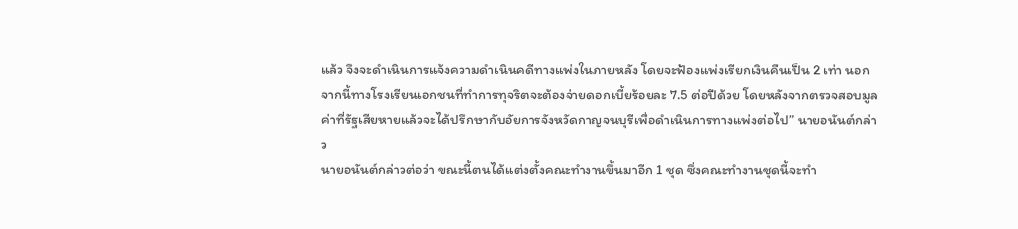แล้ว จึงจะดำเนินการแจ้งความดำเนินคดีทางแพ่งในภายหลัง โดยจะฟ้องแพ่งเรียกเงินคืนเป็น 2 เท่า นอกจากนี้ทางโรงเรียนเอกชนที่ทำการทุจริตจะต้องจ่ายดอกเบี้ยร้อยละ 7.5 ต่อปีด้วย โดยหลังจากตรวจสอบมูลค่าที่รัฐเสียหายแล้วจะได้ปรึกษากับอัยการจังหวัดกาญจนบุรีเพื่อดำเนินการทางแพ่งต่อไป” นายอนันต์กล่าว
นายอนันต์กล่าวต่อว่า ขณะนี้ตนได้แต่งตั้งคณะทำงานขึ้นมาอีก 1 ชุด ซึ่งคณะทำงานชุดนี้จะทำ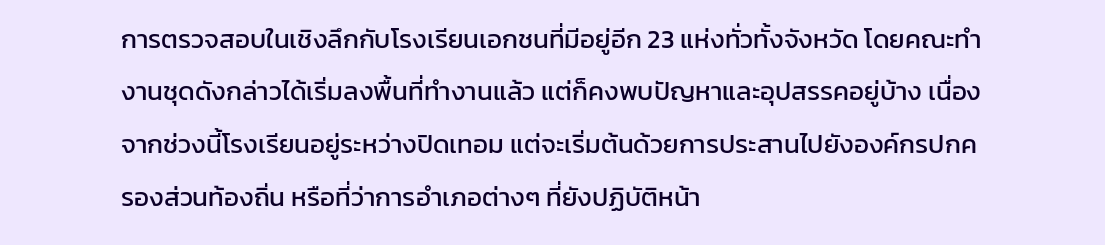การตรวจสอบในเชิงลึกกับโรงเรียนเอกชนที่มีอยู่อีก 23 แห่งทั่วทั้งจังหวัด โดยคณะทำงานชุดดังกล่าวได้เริ่มลงพื้นที่ทำงานแล้ว แต่ก็คงพบปัญหาและอุปสรรคอยู่บ้าง เนื่องจากช่วงนี้โรงเรียนอยู่ระหว่างปิดเทอม แต่จะเริ่มต้นด้วยการประสานไปยังองค์กรปกครองส่วนท้องถิ่น หรือที่ว่าการอำเภอต่างๆ ที่ยังปฏิบัติหน้า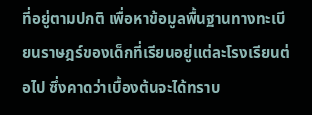ที่อยู่ตามปกติ เพื่อหาข้อมูลพื้นฐานทางทะเบียนราษฎร์ของเด็กที่เรียนอยู่แต่ละโรงเรียนต่อไป ซึ่งคาดว่าเบื้องต้นจะได้ทราบ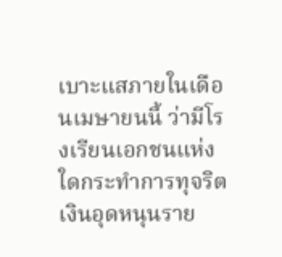เบาะแสภายในเดือนเมษายนนี้ ว่ามีโรงเรียนเอกชนแห่งใดกระทำการทุจริตเงินอุดหนุนราย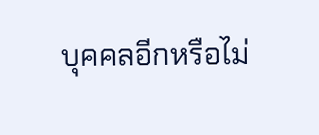บุคคลอีกหรือไม่